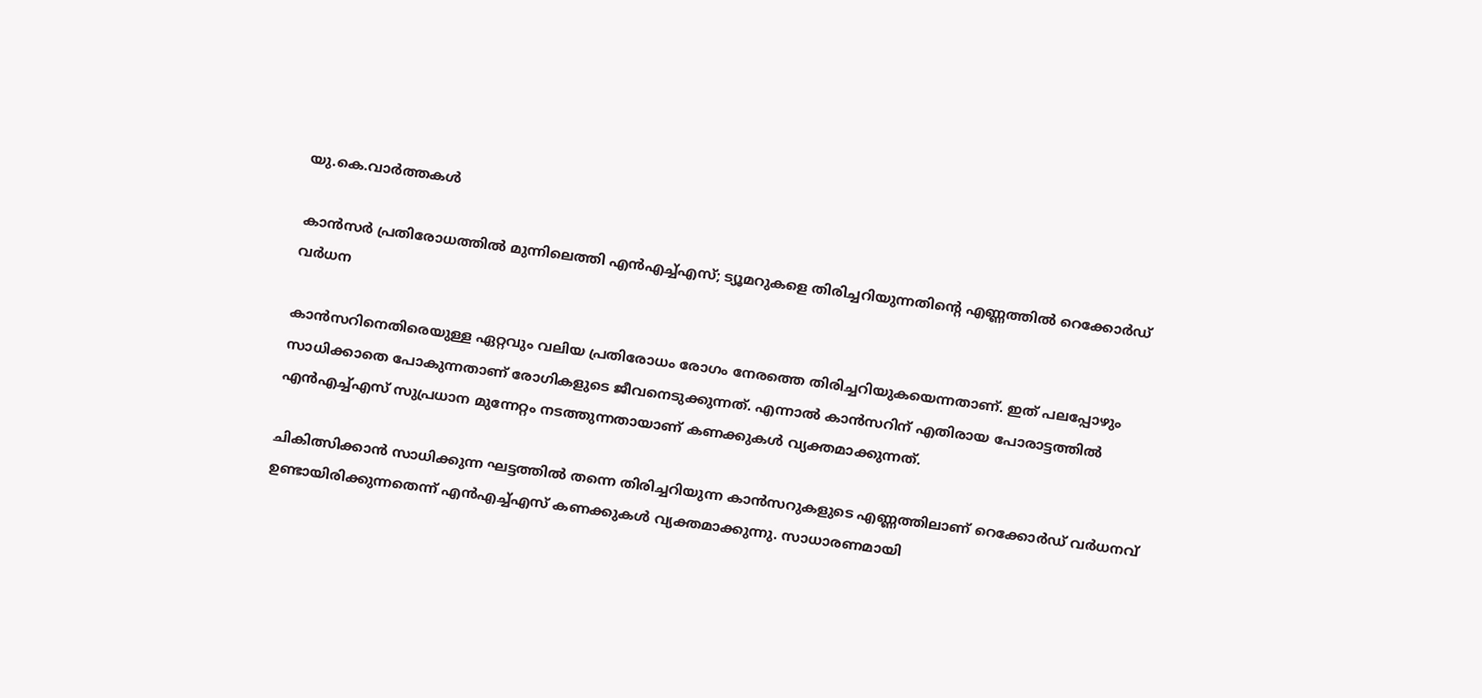യു.കെ.വാര്‍ത്തകള്‍

കാന്‍സര്‍ പ്രതിരോധത്തില്‍ മുന്നിലെത്തി എന്‍എച്ച്എസ്; ട്യൂമറുകളെ തിരിച്ചറിയുന്നതിന്റെ എണ്ണത്തില്‍ റെക്കോര്‍ഡ് വര്‍ധന

കാന്‍സറിനെതിരെയുള്ള ഏറ്റവും വലിയ പ്രതിരോധം രോഗം നേരത്തെ തിരിച്ചറിയുകയെന്നതാണ്. ഇത് പലപ്പോഴും സാധിക്കാതെ പോകുന്നതാണ് രോഗികളുടെ ജീവനെടുക്കുന്നത്. എന്നാല്‍ കാന്‍സറിന് എതിരായ പോരാട്ടത്തില്‍ എന്‍എച്ച്എസ് സുപ്രധാന മുന്നേറ്റം നടത്തുന്നതായാണ് കണക്കുകള്‍ വ്യക്തമാക്കുന്നത്.

ചികിത്സിക്കാന്‍ സാധിക്കുന്ന ഘട്ടത്തില്‍ തന്നെ തിരിച്ചറിയുന്ന കാന്‍സറുകളുടെ എണ്ണത്തിലാണ് റെക്കോര്‍ഡ് വര്‍ധനവ് ഉണ്ടായിരിക്കുന്നതെന്ന് എന്‍എച്ച്എസ് കണക്കുകള്‍ വ്യക്തമാക്കുന്നു. സാധാരണമായി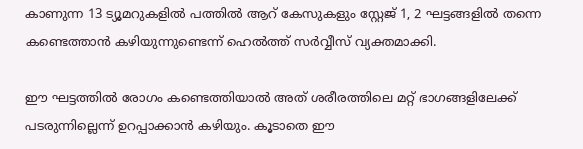കാണുന്ന 13 ട്യൂമറുകളില്‍ പത്തില്‍ ആറ് കേസുകളും സ്റ്റേജ് 1, 2 ഘട്ടങ്ങളില്‍ തന്നെ കണ്ടെത്താന്‍ കഴിയുന്നുണ്ടെന്ന് ഹെല്‍ത്ത് സര്‍വ്വീസ് വ്യക്തമാക്കി.

ഈ ഘട്ടത്തില്‍ രോഗം കണ്ടെത്തിയാല്‍ അത് ശരീരത്തിലെ മറ്റ് ഭാഗങ്ങളിലേക്ക് പടരുന്നില്ലെന്ന് ഉറപ്പാക്കാന്‍ കഴിയും. കൂടാതെ ഈ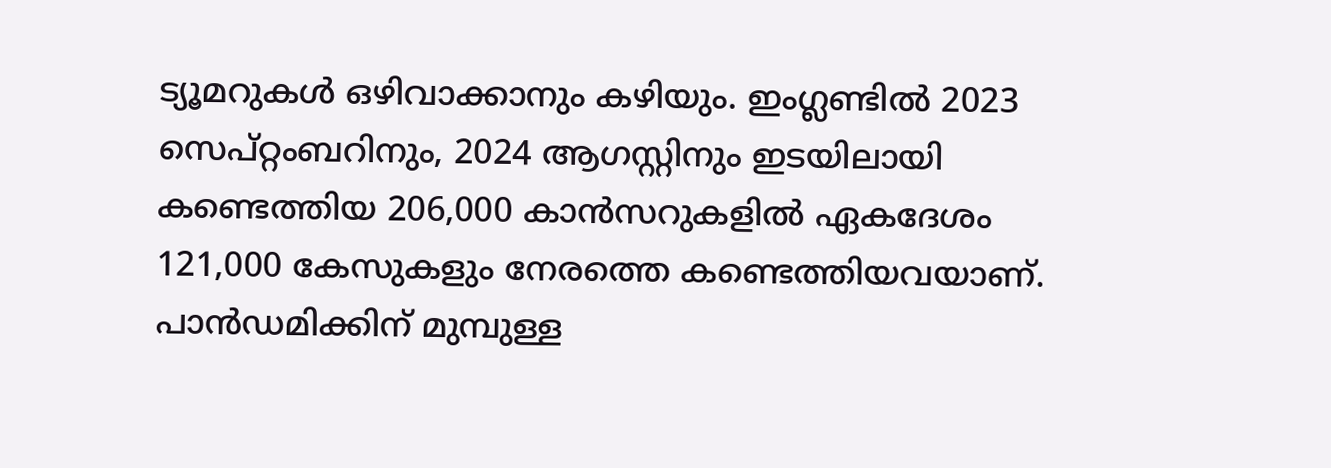ട്യൂമറുകള്‍ ഒഴിവാക്കാനും കഴിയും. ഇംഗ്ലണ്ടില്‍ 2023 സെപ്റ്റംബറിനും, 2024 ആഗസ്റ്റിനും ഇടയിലായി കണ്ടെത്തിയ 206,000 കാന്‍സറുകളില്‍ ഏകദേശം 121,000 കേസുകളും നേരത്തെ കണ്ടെത്തിയവയാണ്. പാന്‍ഡമിക്കിന് മുമ്പുള്ള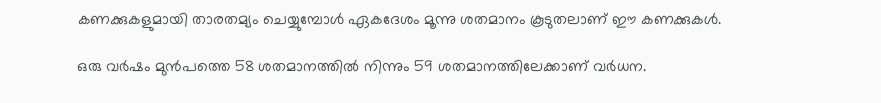കണക്കുകളുമായി താരതമ്യം ചെയ്യുമ്പോള്‍ ഏകദേശം മൂന്നു ശതമാനം കൂടുതലാണ് ഈ കണക്കുകള്‍.

ഒരു വര്‍ഷം മുന്‍പത്തെ 58 ശതമാനത്തില്‍ നിന്നും 59 ശതമാനത്തിലേക്കാണ് വര്‍ധന.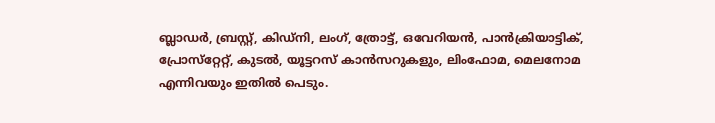ബ്ലാഡര്‍, ബ്രസ്റ്റ്, കിഡ്‌നി, ലംഗ്, ത്രോട്ട്, ഒവേറിയന്‍, പാന്‍ക്രിയാട്ടിക്, പ്രോസ്‌റ്റേറ്റ്, കുടല്‍, യൂട്ടറസ് കാന്‍സറുകളും, ലിംഫോമ, മെലനോമ എന്നിവയും ഇതില്‍ പെടും.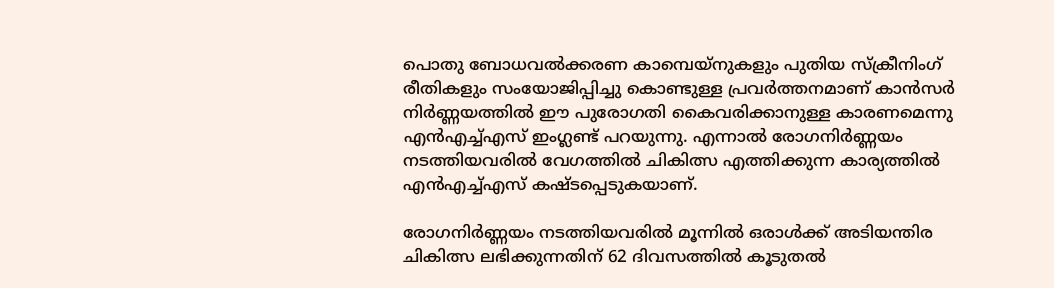പൊതു ബോധവല്‍ക്കരണ കാമ്പെയ്‌നുകളും പുതിയ സ്ക്രീനിംഗ് രീതികളും സംയോജിപ്പിച്ചു കൊണ്ടുള്ള പ്രവര്‍ത്തനമാണ് കാന്‍സര്‍ നിര്‍ണ്ണയത്തില്‍ ഈ പുരോഗതി കൈവരിക്കാനുള്ള കാരണമെന്നു എന്‍എച്ച്എസ് ഇംഗ്ലണ്ട് പറയുന്നു. എന്നാല്‍ രോഗനിര്‍ണ്ണയം നടത്തിയവരില്‍ വേഗത്തില്‍ ചികിത്സ എത്തിക്കുന്ന കാര്യത്തില്‍ എന്‍എച്ച്എസ് കഷ്ടപ്പെടുകയാണ്.

രോഗനിര്‍ണ്ണയം നടത്തിയവരില്‍ മൂന്നില്‍ ഒരാള്‍ക്ക് അടിയന്തിര ചികിത്സ ലഭിക്കുന്നതിന് 62 ദിവസത്തില്‍ കൂടുതല്‍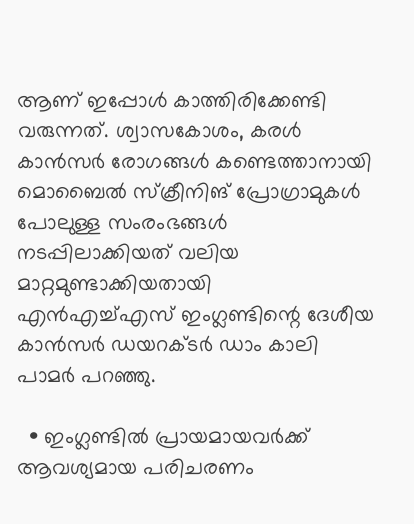ആണ് ഇപ്പോള്‍ കാത്തിരിക്കേണ്ടി വരുന്നത്. ശ്വാസകോശം, കരള്‍ കാന്‍സര്‍ രോഗങ്ങള്‍ കണ്ടെത്താനായി മൊബൈല്‍ സ്ക്രീനിങ് പ്രോഗ്രാമുകള്‍ പോലുള്ള സംരംഭങ്ങള്‍ നടപ്പിലാക്കിയത് വലിയ മാറ്റമുണ്ടാക്കിയതായി എന്‍എച്ച്എസ് ഇംഗ്ലണ്ടിന്റെ ദേശീയ കാന്‍സര്‍ ഡയറക്ടര്‍ ഡാം കാലി പാമര്‍ പറഞ്ഞു.

  • ഇംഗ്ലണ്ടില്‍ പ്രായമായവര്‍ക്ക് ആവശ്യമായ പരിചരണം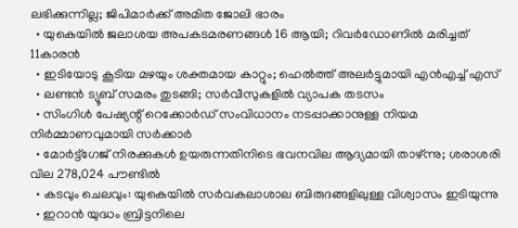ലഭിക്കുന്നില്ല; ജിപിമാര്‍ക്ക് അമിത ജോലി ഭാരം
  • യുകെയില്‍ ജലാശയ അപകടമരണങ്ങള്‍ 16 ആയി; റിവര്‍ഡോണില്‍ മരിച്ചത് 11കാരന്‍
  • ഇടിയോടു കൂടിയ മഴയും ശക്തമായ കാറ്റും; ഹെല്‍ത്ത് അലര്‍ട്ടുമായി എന്‍എച്ച് എസ്
  • ലണ്ടന്‍ ട്യൂബ് സമരം തുടങ്ങി; സര്‍വീസുകളില്‍ വ്യാപക തടസം
  • സിംഗിള്‍ പേഷ്യന്റ് റെക്കോര്‍ഡ് സംവിധാനം നടപ്പാക്കാനുള്ള നിയമ നിര്‍മ്മാണവുമായി സര്‍ക്കാര്‍
  • മോര്‍ട്ട്‌ഗേജ് നിരക്കുകള്‍ ഉയരുന്നതിനിടെ ഭവനവില ആദ്യമായി താഴ്ന്നു; ശരാശരി വില 278,024 പൗണ്ടില്‍
  • കടവും ചെലവും: യുകെയില്‍ സര്‍വകലാശാല ബിരുദങ്ങളിലുള്ള വിശ്വാസം ഇടിയുന്നു
  • ഇറാന്‍ യുദ്ധം ബ്രിട്ടനിലെ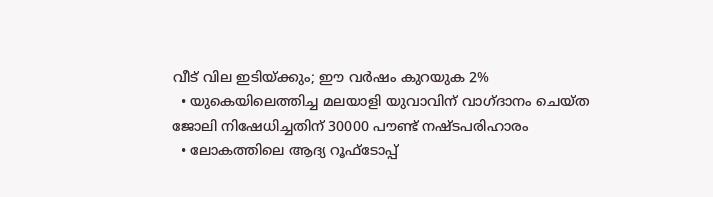വീട് വില ഇടിയ്ക്കും; ഈ വര്‍ഷം കുറയുക 2%
  • യുകെയിലെത്തിച്ച മലയാളി യുവാവിന് വാഗ്ദാനം ചെയ്ത ജോലി നിഷേധിച്ചതിന് 30000 പൗണ്ട് നഷ്ടപരിഹാരം
  • ലോകത്തിലെ ആദ്യ റൂഫ്ടോപ്പ്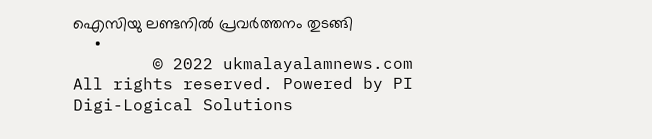ഐസിയു ലണ്ടനില്‍ പ്രവര്‍ത്തനം തുടങ്ങി
  •
        © 2022 ukmalayalamnews.com All rights reserved. Powered by PI Digi-Logical Solutions